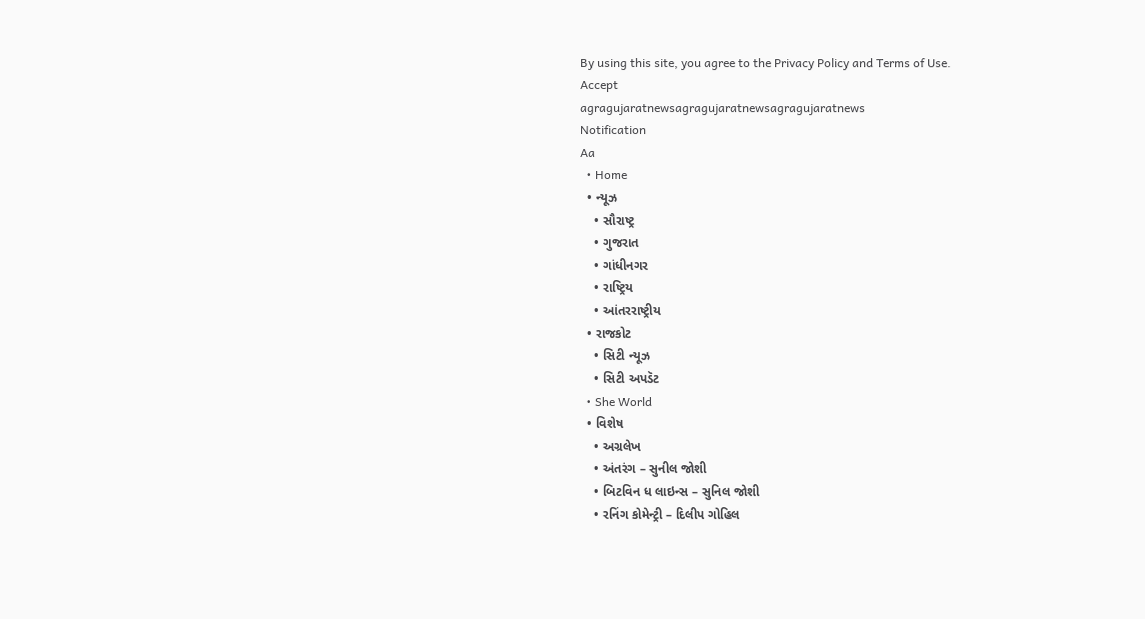By using this site, you agree to the Privacy Policy and Terms of Use.
Accept
agragujaratnewsagragujaratnewsagragujaratnews
Notification
Aa
  • Home
  • ન્યૂઝ
    • સૌરાષ્ટ્ર
    • ગુજરાત
    • ગાંધીનગર
    • રાષ્ટ્રિય
    • આંતરરાષ્ટ્રીય
  • રાજકોટ
    • સિટી ન્યૂઝ
    • સિટી અપડૅટ
  • She World
  • વિશેષ
    • અગ્રલેખ
    • અંતરંગ – સુનીલ જોશી
    • બિટવિન ધ લાઇન્સ – સુનિલ જોશી
    • રનિંગ કોમેન્ટ્રી – દિલીપ ગોહિલ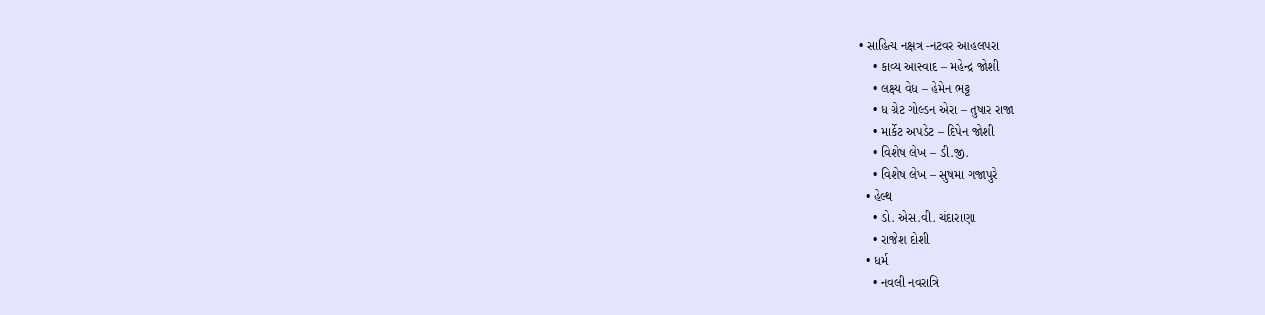• સાહિત્ય નક્ષત્ર -નટવર આહલપરા
    • કાવ્ય આસ્વાદ – મહેન્દ્ર જોશી
    • લક્ષ્ય વેધ – હેમેન ભટ્ટ
    • ધ ગ્રેટ ગોલ્ડન એરા – તુષાર રાજા
    • માર્કેટ અપડેટ – દિપેન જોશી
    • વિશેષ લેખ – ડી.જી.
    • વિશેષ લેખ – સુષમા ગજાપુરે
  • હેલ્થ
    • ડો. એસ.વી. ચંદારાણા
    • રાજેશ દોશી
  • ધર્મ
    • નવલી નવરાત્રિ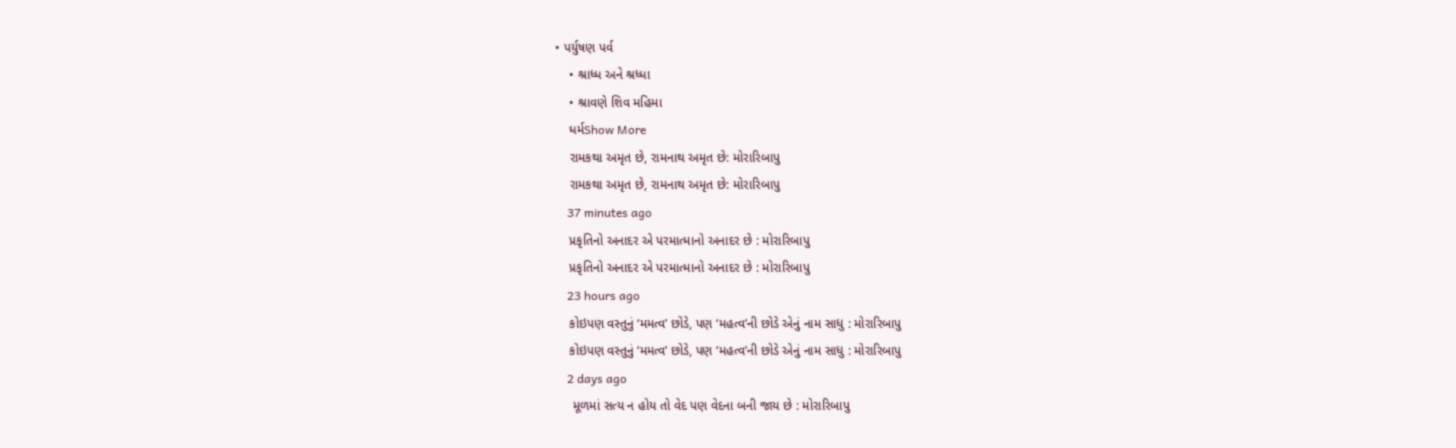• પર્યુષણ પર્વ
    • શ્રાધ્ધ અને શ્રધ્ધા
    • શ્રાવણે શિવ મહિમા
    ધર્મShow More
    રામકથા અમૃત છે, રામનાથ અમૃત છે: મોરારિબાપુ
    રામકથા અમૃત છે, રામનાથ અમૃત છે: મોરારિબાપુ
    37 minutes ago
    પ્રકૃતિનો અનાદર એ પરમાત્માનો અનાદર છે : મોરારિબાપુ
    પ્રકૃતિનો અનાદર એ પરમાત્માનો અનાદર છે : મોરારિબાપુ
    23 hours ago
    કોઇપણ વસ્તુનું ‘મમત્વ’ છોડે, પણ ‘મહત્વ’ની છોડે એનું નામ સાધુ : મોરારિબાપુ
    કોઇપણ વસ્તુનું ‘મમત્વ’ છોડે, પણ ‘મહત્વ’ની છોડે એનું નામ સાધુ : મોરારિબાપુ
    2 days ago
     મૂળમાં સત્ય ન હોય તો વેદ પણ વેદના બની જાય છે : મોરારિબાપુ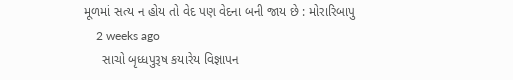મૂળમાં સત્ય ન હોય તો વેદ પણ વેદના બની જાય છે : મોરારિબાપુ
    2 weeks ago
     સાચો બૃધ્ધપુરૂષ કયારેય વિજ્ઞાપન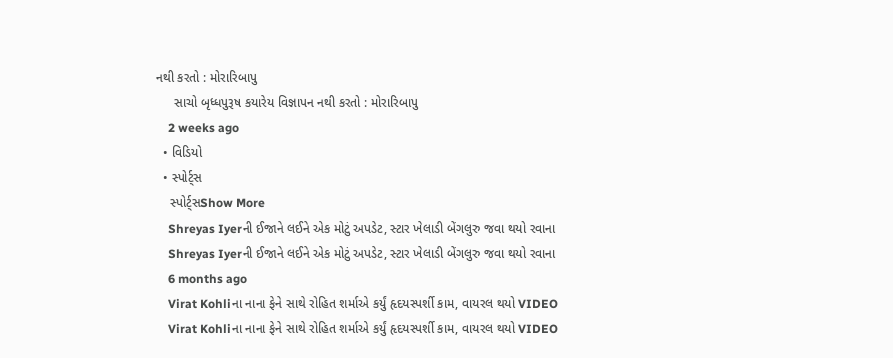નથી કરતો : મોરારિબાપુ
     સાચો બૃધ્ધપુરૂષ કયારેય વિજ્ઞાપન નથી કરતો : મોરારિબાપુ
    2 weeks ago
  • વિડિયો
  • સ્પોર્ટ્સ
    સ્પોર્ટ્સShow More
    Shreyas Iyerની ઈજાને લઈને એક મોટું અપડેટ, સ્ટાર ખેલાડી બેંગલુરુ જવા થયો રવાના
    Shreyas Iyerની ઈજાને લઈને એક મોટું અપડેટ, સ્ટાર ખેલાડી બેંગલુરુ જવા થયો રવાના
    6 months ago
    Virat Kohliના નાના ફેને સાથે રોહિત શર્માએ કર્યું હૃદયસ્પર્શી કામ, વાયરલ થયો VIDEO
    Virat Kohliના નાના ફેને સાથે રોહિત શર્માએ કર્યું હૃદયસ્પર્શી કામ, વાયરલ થયો VIDEO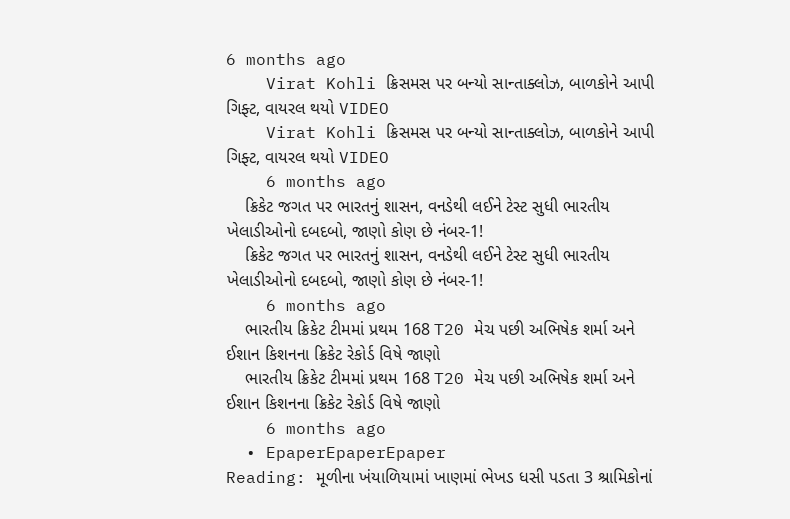6 months ago
    Virat Kohli ક્રિસમસ પર બન્યો સાન્તાક્લોઝ, બાળકોને આપી ગિફ્ટ, વાયરલ થયો VIDEO
    Virat Kohli ક્રિસમસ પર બન્યો સાન્તાક્લોઝ, બાળકોને આપી ગિફ્ટ, વાયરલ થયો VIDEO
    6 months ago
    ક્રિકેટ જગત પર ભારતનું શાસન, વનડેથી લઈને ટેસ્ટ સુધી ભારતીય ખેલાડીઓનો દબદબો, જાણો કોણ છે નંબર-1!
    ક્રિકેટ જગત પર ભારતનું શાસન, વનડેથી લઈને ટેસ્ટ સુધી ભારતીય ખેલાડીઓનો દબદબો, જાણો કોણ છે નંબર-1!
    6 months ago
    ભારતીય ક્રિકેટ ટીમમાં પ્રથમ 168 T20 મેચ પછી અભિષેક શર્મા અને ઈશાન કિશનના ક્રિકેટ રેકોર્ડ વિષે જાણો
    ભારતીય ક્રિકેટ ટીમમાં પ્રથમ 168 T20 મેચ પછી અભિષેક શર્મા અને ઈશાન કિશનના ક્રિકેટ રેકોર્ડ વિષે જાણો
    6 months ago
  • EpaperEpaperEpaper
Reading: મૂળીના ખંયાળિયામાં ખાણમાં ભેખડ ધસી પડતા 3 શ્રામિકોનાં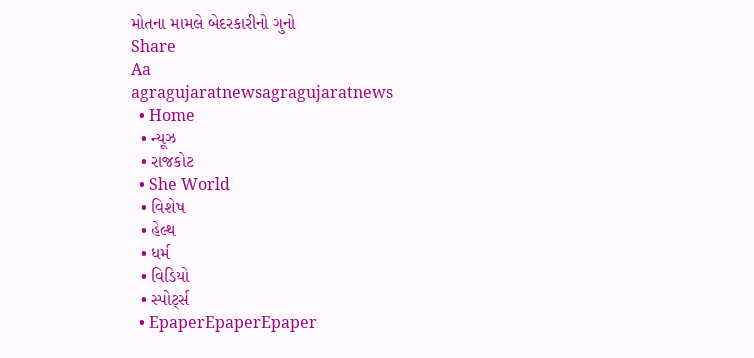મોતના મામલે બેદરકારીનો ગુનો
Share
Aa
agragujaratnewsagragujaratnews
  • Home
  • ન્યૂઝ
  • રાજકોટ
  • She World
  • વિશેષ
  • હેલ્થ
  • ધર્મ
  • વિડિયો
  • સ્પોર્ટ્સ
  • EpaperEpaperEpaper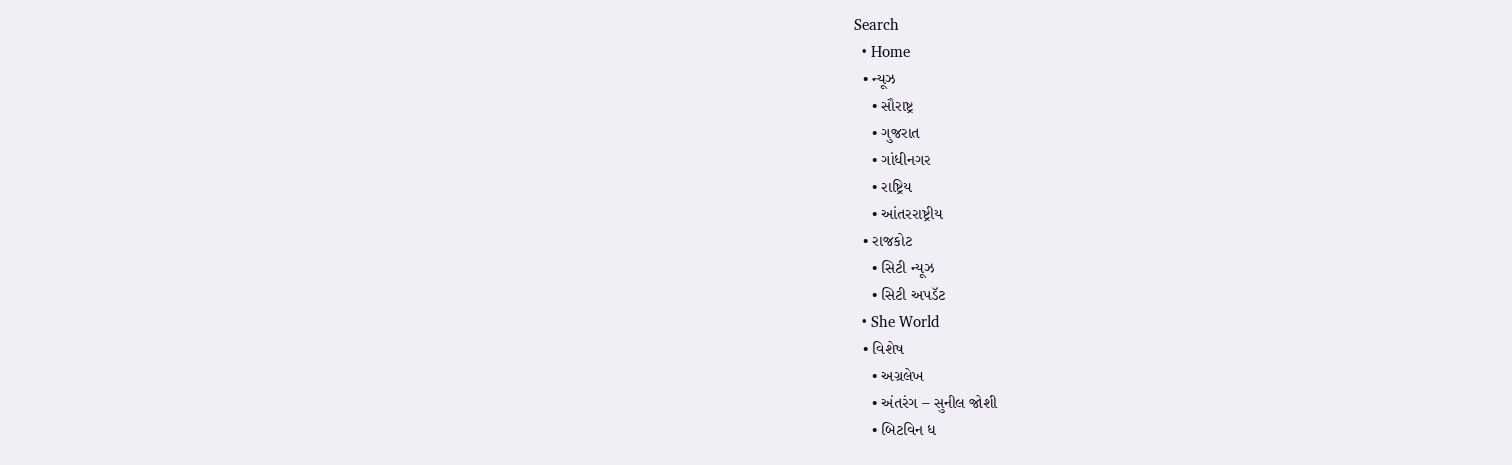Search
  • Home
  • ન્યૂઝ
    • સૌરાષ્ટ્ર
    • ગુજરાત
    • ગાંધીનગર
    • રાષ્ટ્રિય
    • આંતરરાષ્ટ્રીય
  • રાજકોટ
    • સિટી ન્યૂઝ
    • સિટી અપડૅટ
  • She World
  • વિશેષ
    • અગ્રલેખ
    • અંતરંગ – સુનીલ જોશી
    • બિટવિન ધ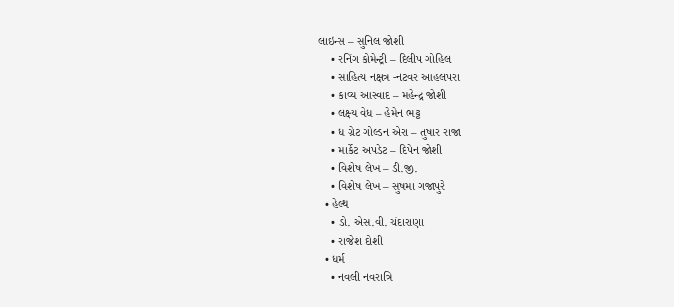લાઇન્સ – સુનિલ જોશી
    • રનિંગ કોમેન્ટ્રી – દિલીપ ગોહિલ
    • સાહિત્ય નક્ષત્ર -નટવર આહલપરા
    • કાવ્ય આસ્વાદ – મહેન્દ્ર જોશી
    • લક્ષ્ય વેધ – હેમેન ભટ્ટ
    • ધ ગ્રેટ ગોલ્ડન એરા – તુષાર રાજા
    • માર્કેટ અપડેટ – દિપેન જોશી
    • વિશેષ લેખ – ડી.જી.
    • વિશેષ લેખ – સુષમા ગજાપુરે
  • હેલ્થ
    • ડો. એસ.વી. ચંદારાણા
    • રાજેશ દોશી
  • ધર્મ
    • નવલી નવરાત્રિ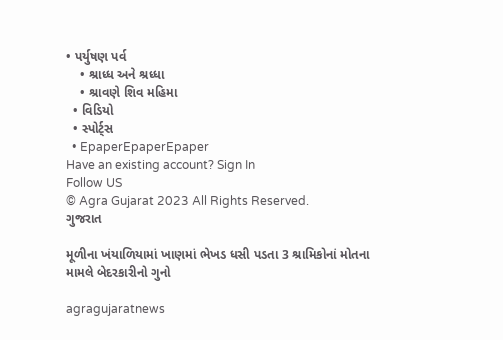• પર્યુષણ પર્વ
    • શ્રાધ્ધ અને શ્રધ્ધા
    • શ્રાવણે શિવ મહિમા
  • વિડિયો
  • સ્પોર્ટ્સ
  • EpaperEpaperEpaper
Have an existing account? Sign In
Follow US
© Agra Gujarat 2023 All Rights Reserved.
ગુજરાત

મૂળીના ખંયાળિયામાં ખાણમાં ભેખડ ધસી પડતા 3 શ્રામિકોનાં મોતના મામલે બેદરકારીનો ગુનો

agragujaratnews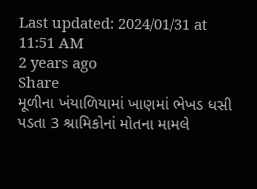Last updated: 2024/01/31 at 11:51 AM
2 years ago
Share
મૂળીના ખંયાળિયામાં ખાણમાં ભેખડ ધસી પડતા 3 શ્રામિકોનાં મોતના મામલે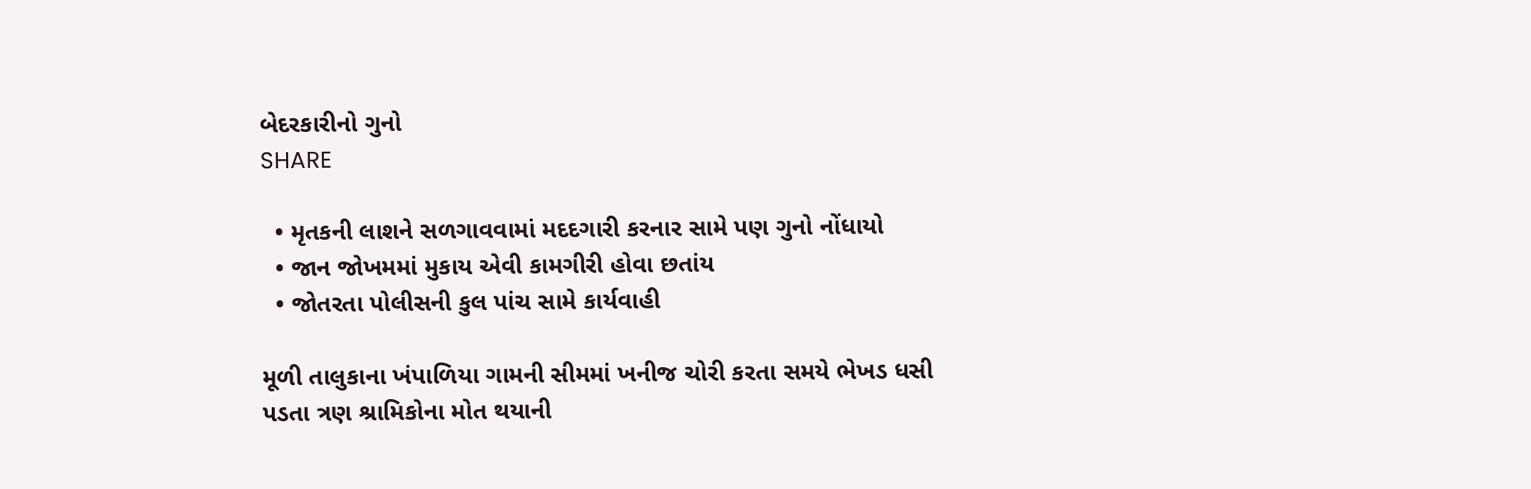બેદરકારીનો ગુનો
SHARE

  • મૃતકની લાશને સળગાવવામાં મદદગારી કરનાર સામે પણ ગુનો નોંધાયો
  • જાન જોખમમાં મુકાય એવી કામગીરી હોવા છતાંય
  • જોતરતા પોલીસની કુલ પાંચ સામે કાર્યવાહી

મૂળી તાલુકાના ખંપાળિયા ગામની સીમમાં ખનીજ ચોરી કરતા સમયે ભેખડ ધસી પડતા ત્રણ શ્રામિકોના મોત થયાની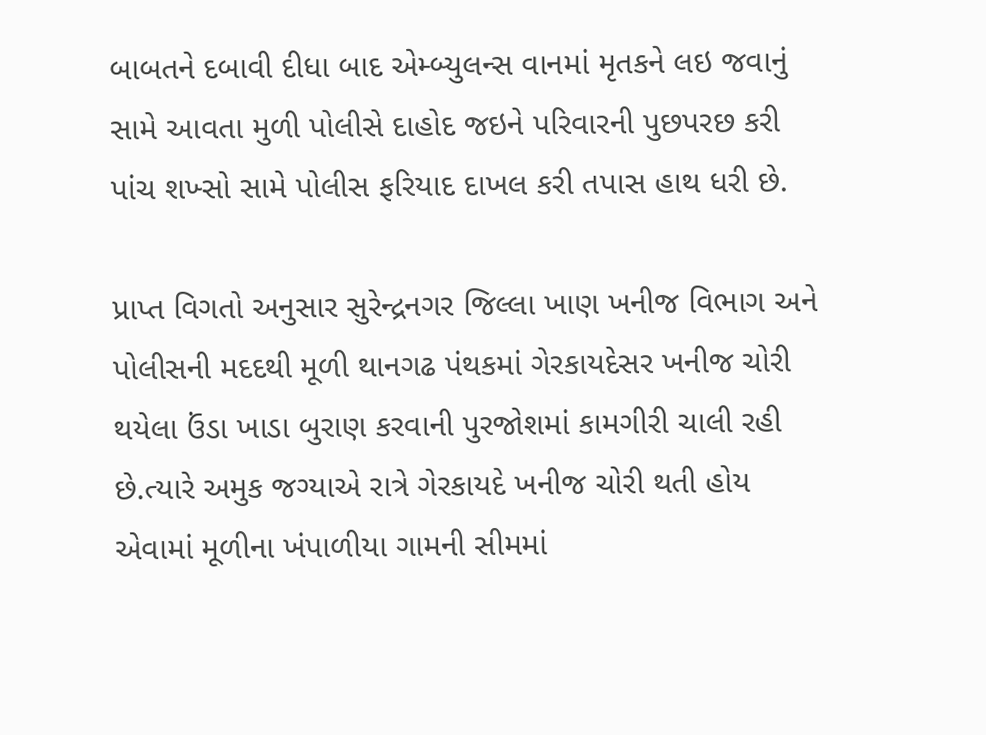બાબતને દબાવી દીધા બાદ એમ્બ્યુલન્સ વાનમાં મૃતકને લઇ જવાનું સામે આવતા મુળી પોલીસે દાહોદ જઇને પરિવારની પુછપરછ કરી પાંચ શખ્સો સામે પોલીસ ફરિયાદ દાખલ કરી તપાસ હાથ ધરી છે.

પ્રાપ્ત વિગતો અનુસાર સુરેન્દ્રનગર જિલ્લા ખાણ ખનીજ વિભાગ અને પોલીસની મદદથી મૂળી થાનગઢ પંથકમાં ગેરકાયદેસર ખનીજ ચોરી થયેલા ઉંડા ખાડા બુરાણ કરવાની પુરજોશમાં કામગીરી ચાલી રહી છે.ત્યારે અમુક જગ્યાએ રાત્રે ગેરકાયદે ખનીજ ચોરી થતી હોય એવામાં મૂળીના ખંપાળીયા ગામની સીમમાં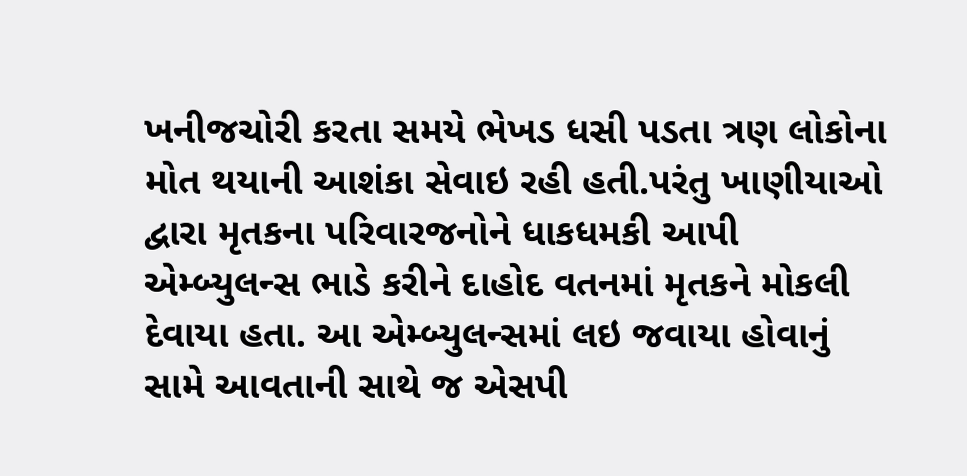ખનીજચોરી કરતા સમયે ભેખડ ધસી પડતા ત્રણ લોકોના મોત થયાની આશંકા સેવાઇ રહી હતી.પરંતુ ખાણીયાઓ દ્વારા મૃતકના પરિવારજનોને ધાકધમકી આપી એમ્બ્યુલન્સ ભાડે કરીને દાહોદ વતનમાં મૃતકને મોકલી દેવાયા હતા. આ એમ્બ્યુલન્સમાં લઇ જવાયા હોવાનું સામે આવતાની સાથે જ એસપી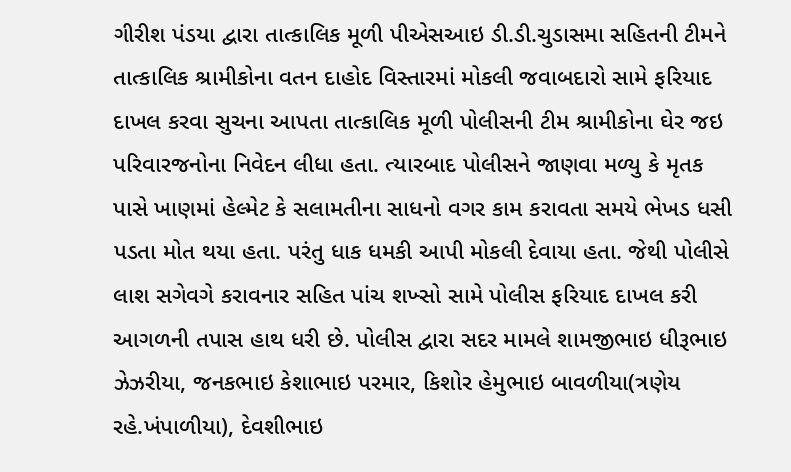ગીરીશ પંડયા દ્વારા તાત્કાલિક મૂળી પીએસઆઇ ડી.ડી.ચુડાસમા સહિતની ટીમને તાત્કાલિક શ્રામીકોના વતન દાહોદ વિસ્તારમાં મોકલી જવાબદારો સામે ફરિયાદ દાખલ કરવા સુચના આપતા તાત્કાલિક મૂળી પોલીસની ટીમ શ્રામીકોના ઘેર જઇ પરિવારજનોના નિવેદન લીધા હતા. ત્યારબાદ પોલીસને જાણવા મળ્યુ કે મૃતક પાસે ખાણમાં હેલ્મેટ કે સલામતીના સાધનો વગર કામ કરાવતા સમયે ભેખડ ધસી પડતા મોત થયા હતા. પરંતુ ધાક ધમકી આપી મોકલી દેવાયા હતા. જેથી પોલીસે લાશ સગેવગે કરાવનાર સહિત પાંચ શખ્સો સામે પોલીસ ફરિયાદ દાખલ કરી આગળની તપાસ હાથ ધરી છે. પોલીસ દ્વારા સદર મામલે શામજીભાઇ ધીરૂભાઇ ઝેઝરીયા, જનકભાઇ કેશાભાઇ પરમાર, કિશોર હેમુભાઇ બાવળીયા(ત્રણેય રહે.ખંપાળીયા), દેવશીભાઇ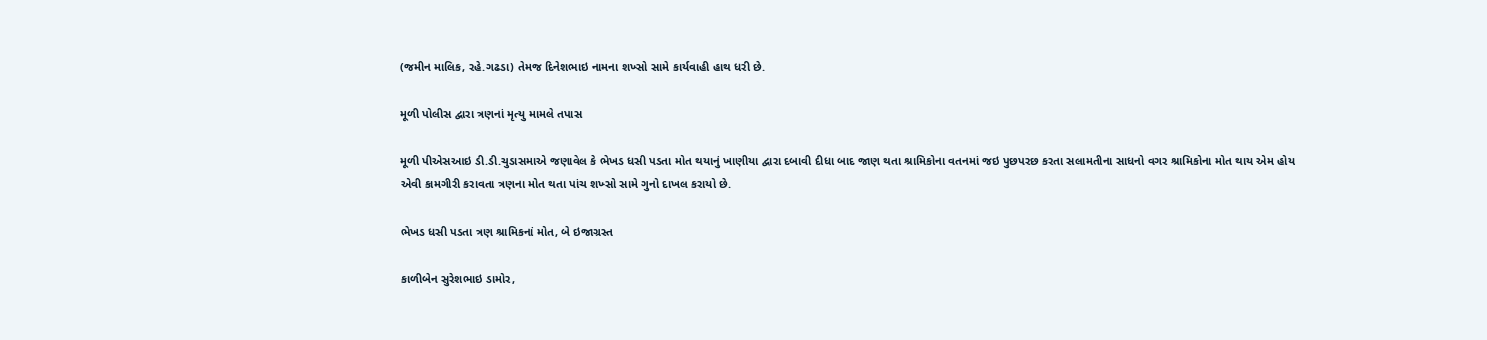(જમીન માલિક, રહે.ગઢડા) તેમજ દિનેશભાઇ નામના શખ્સો સામે કાર્યવાહી હાથ ધરી છે.

મૂળી પોલીસ દ્વારા ત્રણનાં મૃત્યુ મામલે તપાસ

મૂળી પીએસઆઇ ડી.ડી.ચુડાસમાએ જણાવેલ કે ભેખડ ધસી પડતા મોત થયાનું ખાણીયા દ્વારા દબાવી દીધા બાદ જાણ થતા શ્રામિકોના વતનમાં જઇ પુછપરછ કરતા સલામતીના સાધનો વગર શ્રામિકોના મોત થાય એમ હોય એવી કામગીરી કરાવતા ત્રણના મોત થતા પાંચ શખ્સો સામે ગુનો દાખલ કરાયો છે.

ભેખડ ધસી પડતા ત્રણ શ્રામિકનાં મોત, બે ઇજાગ્રસ્ત

કાળીબેન સુરેશભાઇ ડામોર,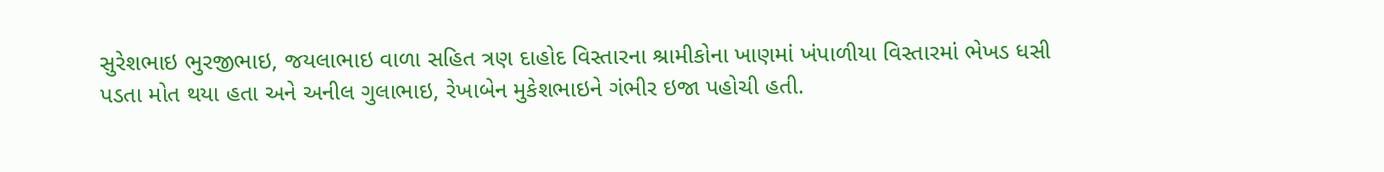સુરેશભાઇ ભુરજીભાઇ, જયલાભાઇ વાળા સહિત ત્રણ દાહોદ વિસ્તારના શ્રામીકોના ખાણમાં ખંપાળીયા વિસ્તારમાં ભેખડ ધસી પડતા મોત થયા હતા અને અનીલ ગુલાભાઇ, રેખાબેન મુકેશભાઇને ગંભીર ઇજા પહોચી હતી.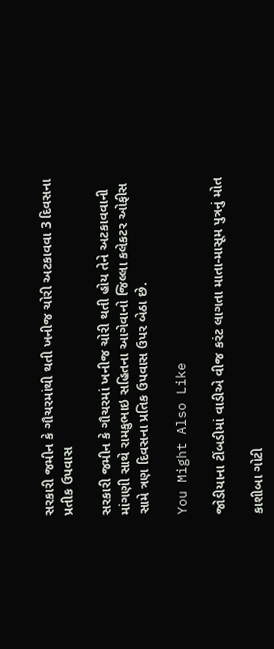સરકારી જમીન કે ગૌચરમાંથી થતી ખનીજ ચોરી અટકાવવા 3 દિવસના પ્રતીક ઉપવાસ

સરકારી જમીન કે ગૌચરમાં ખનીજ ચોરી થતી હોય તેને અટકાવવાની માંગણી સાથે રામકુભાઇ સહિતના આગેવાનો જિલ્લા કલેકટર ઓફીસ સામે ત્રણ દિવસના પ્રતિક ઉપવાસ ઉપર બેઠા છે.

You Might Also Like

જોડીયાના ટીંબડીમાં વાડીએ વીજ કરંટ લાગતા માતા-માસૂમ પુત્રનું મોત

કાશીબા ગોટી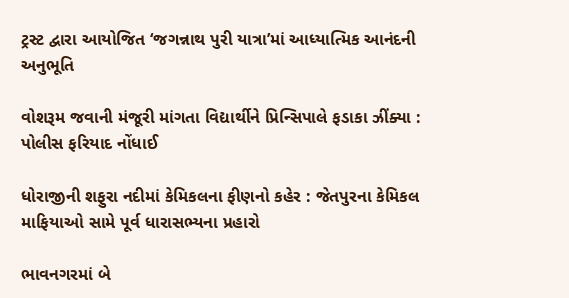ટ્રસ્ટ દ્વારા આયોજિત ‘જગન્નાથ પુરી યાત્રા’માં આધ્યાત્મિક આનંદની અનુભૂતિ

વોશરૂમ જવાની મંજૂરી માંગતા વિદ્યાર્થીને પ્રિન્સિપાલે ફડાકા ઝીંક્યા :  પોલીસ ફરિયાદ નોંધાઈ

ધોરાજીની શફુરા નદીમાં કેમિકલના ફીણનો કહેર : જેતપુરના કેમિકલ માફિયાઓ સામે પૂર્વ ધારાસભ્યના પ્રહારો

ભાવનગરમાં બે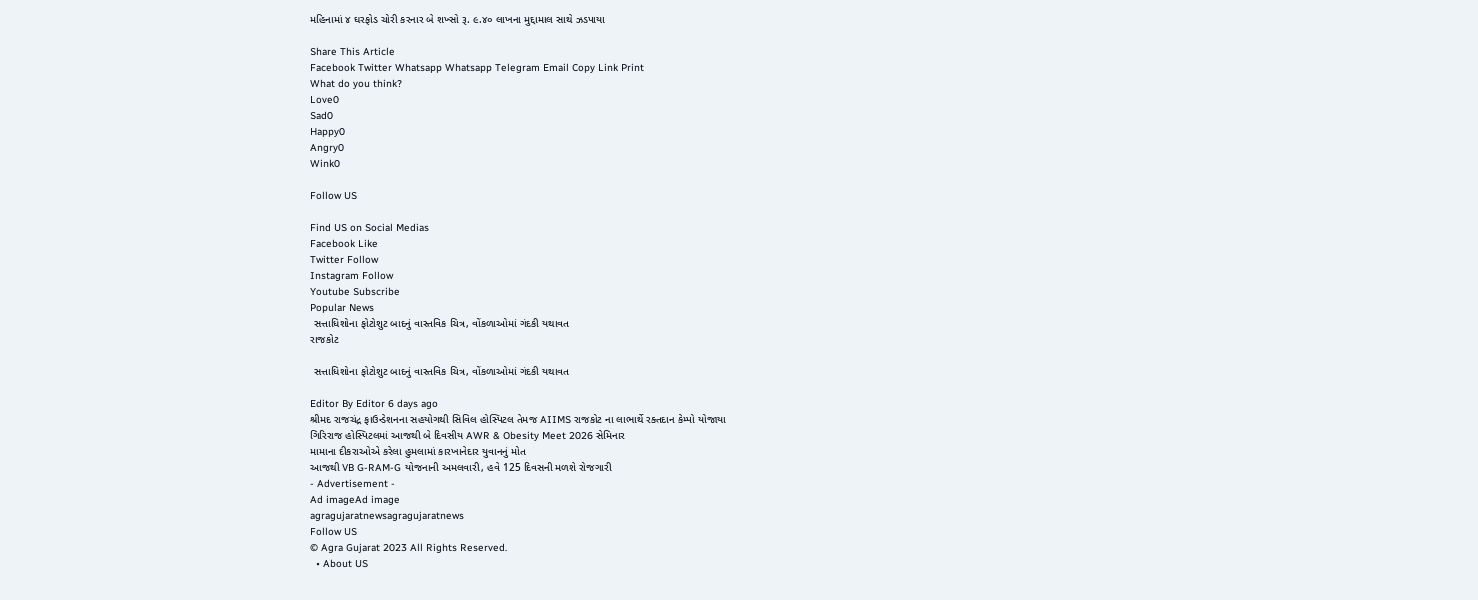મહિનામાં ૪ ઘરફોડ ચોરી કરનાર બે શખ્સો રૂ. ૯.૪૦ લાખના મુદ્દામાલ સાથે ઝડપાયા

Share This Article
Facebook Twitter Whatsapp Whatsapp Telegram Email Copy Link Print
What do you think?
Love0
Sad0
Happy0
Angry0
Wink0

Follow US

Find US on Social Medias
Facebook Like
Twitter Follow
Instagram Follow
Youtube Subscribe
Popular News
 સત્તાધિશોના ફોટોશુટ બાદનું વાસ્તવિક ચિત્ર, વોંકળાઓમાં ગંદકી યથાવત
રાજકોટ

 સત્તાધિશોના ફોટોશુટ બાદનું વાસ્તવિક ચિત્ર, વોંકળાઓમાં ગંદકી યથાવત

Editor By Editor 6 days ago
શ્રીમદ રાજચંદ્ર ફાઉન્ડેશનના સહયોગથી સિવિલ હોસ્પિટલ તેમજ AIIMS રાજકોટ ના લાભાર્થે રક્તદાન કેમ્પો યોજાયા
ગિરિરાજ હોસ્પિટલમાં આજથી બે દિવસીય AWR & Obesity Meet 2026 સેમિનાર
મામાના દીકરાઓએ કરેલા હુમલામાં કારખાનેદાર યુવાનનું મોત
આજથી VB G-RAM-G યોજનાની અમલવારી, હવે 125 દિવસની મળશે રોજગારી
- Advertisement -
Ad imageAd image
agragujaratnewsagragujaratnews
Follow US
© Agra Gujarat 2023 All Rights Reserved.
  • About US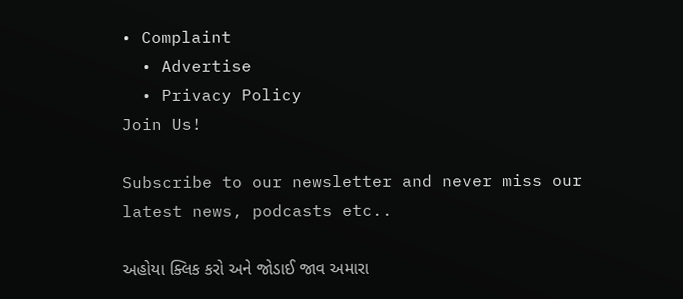• Complaint
  • Advertise
  • Privacy Policy
Join Us!

Subscribe to our newsletter and never miss our latest news, podcasts etc..

અહોયા ક્લિક કરો અને જોડાઈ જાવ અમારા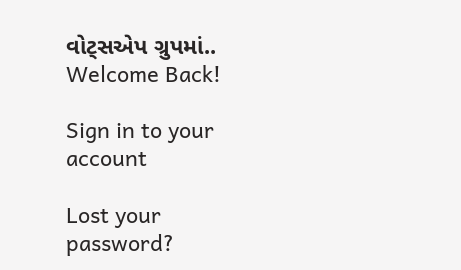વોટ્સએપ ગ્રુપમાં..
Welcome Back!

Sign in to your account

Lost your password?